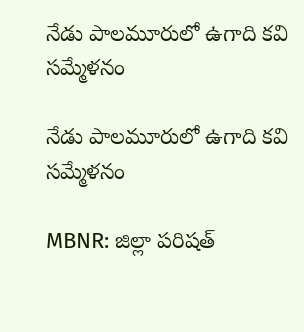నేడు పాలమూరులో ఉగాది కవి సమ్మేళనం

నేడు పాలమూరులో ఉగాది కవి సమ్మేళనం

MBNR: జిల్లా పరిషత్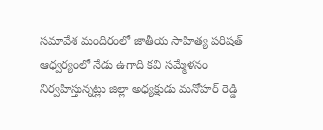సమావేశ మందిరంలో జాతీయ సాహిత్య పరిషత్ ఆధ్వర్యంలో నేడు ఉగాది కవి సమ్మేళనం నిర్వహిస్తున్నట్లు జిల్లా అధ్యక్షుడు మనోహర్ రెడ్డి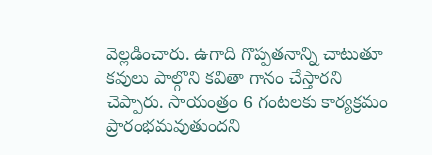వెల్లడించారు. ఉగాది గొప్పతనాన్ని చాటుతూ కవులు పాల్గొని కవితా గానం చేస్తారని చెప్పారు. సాయంత్రం 6 గంటలకు కార్యక్రమం ప్రారంభమవుతుందని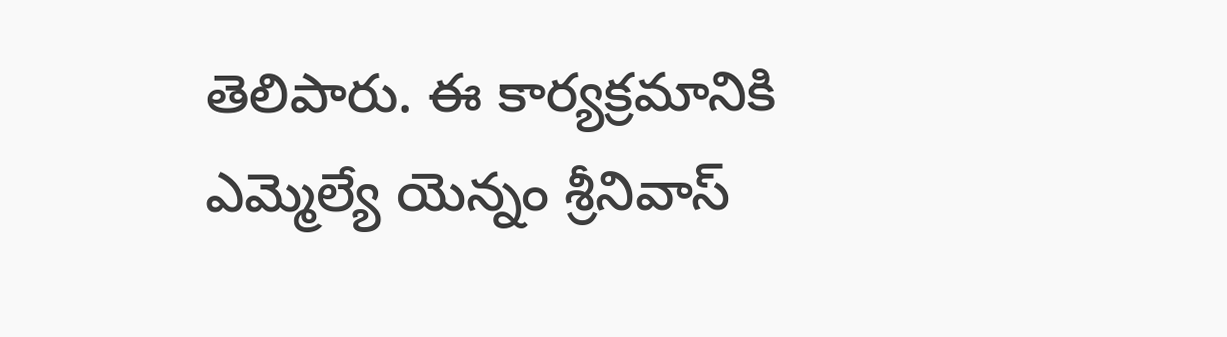తెలిపారు. ఈ కార్యక్రమానికి ఎమ్మెల్యే యెన్నం శ్రీనివాస్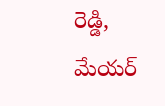రెడ్డి, మేయర్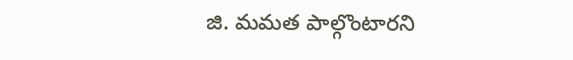జి. మమత పాల్గొంటారని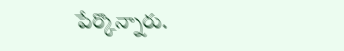పేర్కొన్నారు.